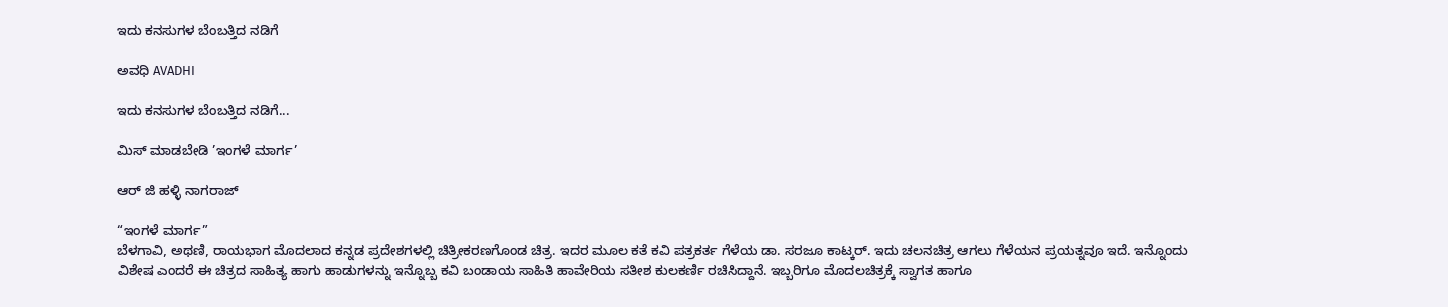ಇದು ಕನಸುಗಳ ಬೆಂಬತ್ತಿದ ನಡಿಗೆ‍

ಅವಧಿ AVADHI

ಇದು ಕನಸುಗಳ ಬೆಂಬತ್ತಿದ ನಡಿಗೆ...

ಮಿಸ್ ಮಾಡಬೇಡಿ ’ಇಂಗಳೆ ಮಾರ್ಗ’

ಆರ್ ಜಿ ಹಳ್ಳಿ ನಾಗರಾಜ್

“ಇಂಗಳೆ ಮಾರ್ಗ”
ಬೆಳಗಾವಿ, ಅಥಣಿ, ರಾಯಭಾಗ ಮೊದಲಾದ ಕನ್ನಡ ಪ್ರದೇಶಗಳಲ್ಲಿ ಚಿತ್ರೀಕರಣಗೊಂಡ ಚಿತ್ರ. ಇದರ ಮೂಲ ಕತೆ ಕವಿ ಪತ್ರಕರ್ತ ಗೆಳೆಯ ಡಾ. ಸರಜೂ ಕಾಟ್ಕರ್. ಇದು ಚಲನಚಿತ್ರ ಆಗಲು ಗೆಳೆಯನ ಪ್ರಯತ್ನವೂ ಇದೆ. ಇನ್ನೊಂದು ವಿಶೇಷ ಎಂದರೆ ಈ ಚಿತ್ರದ ಸಾಹಿತ್ಯ ಹಾಗು ಹಾಡುಗಳನ್ನು ಇನ್ನೊಬ್ಬ ಕವಿ ಬಂಡಾಯ ಸಾಹಿತಿ ಹಾವೇರಿಯ ಸತೀಶ ಕುಲಕರ್ಣಿ ರಚಿಸಿದ್ದಾನೆ. ಇಬ್ಬರಿಗೂ ಮೊದಲಚಿತ್ರಕ್ಕೆ ಸ್ವಾಗತ ಹಾಗೂ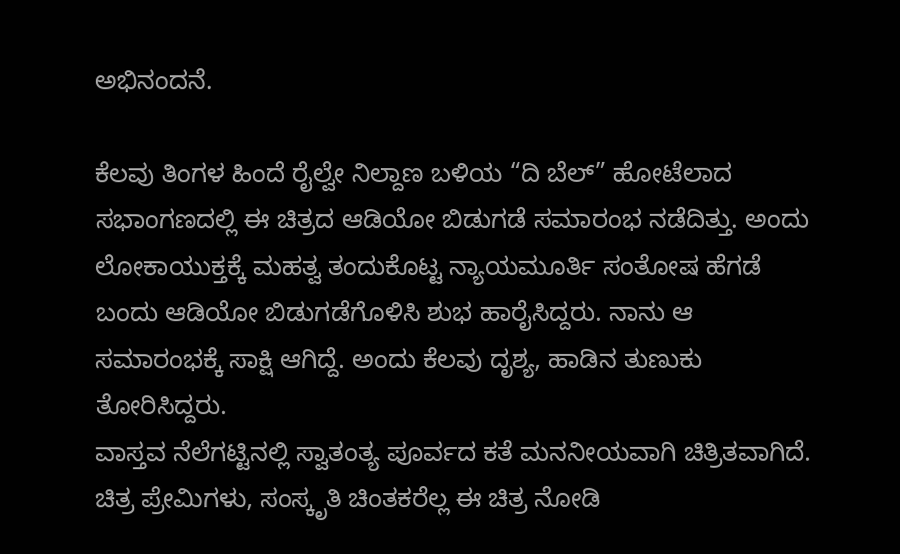ಅಭಿನಂದನೆ.

ಕೆಲವು ತಿಂಗಳ ಹಿಂದೆ ರೈಲ್ವೇ ನಿಲ್ದಾಣ ಬಳಿಯ “ದಿ ಬೆಲ್” ಹೋಟೆಲಾದ ಸಭಾಂಗಣದಲ್ಲಿ ಈ ಚಿತ್ರದ ಆಡಿಯೋ ಬಿಡುಗಡೆ ಸಮಾರಂಭ ನಡೆದಿತ್ತು. ಅಂದು ಲೋಕಾಯುಕ್ತಕ್ಕೆ ಮಹತ್ವ ತಂದುಕೊಟ್ಟ ನ್ಯಾಯಮೂರ್ತಿ ಸಂತೋಷ ಹೆಗಡೆ ಬಂದು ಆಡಿಯೋ ಬಿಡುಗಡೆಗೊಳಿಸಿ ಶುಭ ಹಾರೈಸಿದ್ದರು. ನಾನು ಆ ಸಮಾರಂಭಕ್ಕೆ ಸಾಕ್ಷಿ ಆಗಿದ್ದೆ. ಅಂದು ಕೆಲವು ದೃಶ್ಯ, ಹಾಡಿನ ತುಣುಕು ತೋರಿಸಿದ್ದರು.
ವಾಸ್ತವ ನೆಲೆಗಟ್ಟಿನಲ್ಲಿ ಸ್ವಾತಂತ್ಯ ಪೂರ್ವದ ಕತೆ ಮನನೀಯವಾಗಿ ಚಿತ್ರಿತವಾಗಿದೆ.
ಚಿತ್ರ ಪ್ರೇಮಿಗಳು, ಸಂಸ್ಕೃತಿ ಚಿಂತಕರೆಲ್ಲ ಈ ಚಿತ್ರ ನೋಡಿ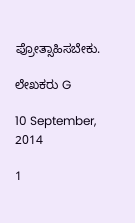ಪ್ರೋತ್ಸಾಹಿಸಬೇಕು.

ಲೇಖಕರು G

10 September, 2014

1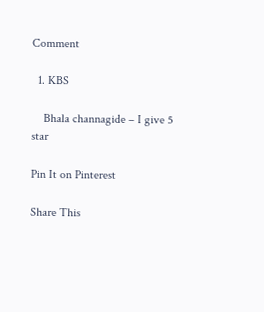Comment

  1. KBS

    Bhala channagide – I give 5 star

Pin It on Pinterest

Share This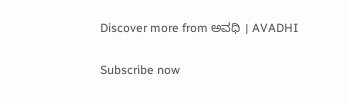Discover more from ಅವಧಿ । AVADHI

Subscribe now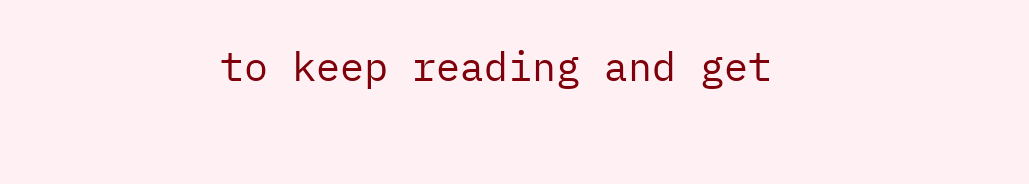to keep reading and get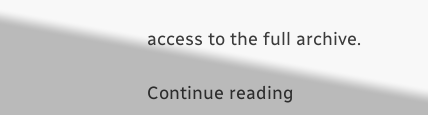access to the full archive.

Continue reading